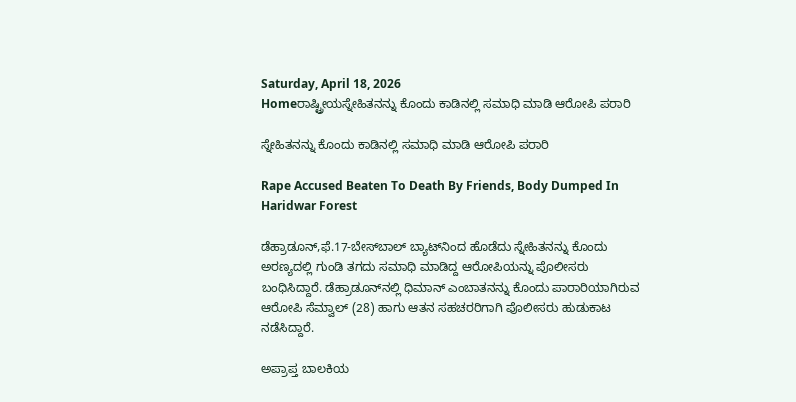Saturday, April 18, 2026
Homeರಾಷ್ಟ್ರೀಯಸ್ನೇಹಿತನನ್ನು ಕೊಂದು ಕಾಡಿನಲ್ಲಿ ಸಮಾಧಿ ಮಾಡಿ ಆರೋಪಿ ಪರಾರಿ

ಸ್ನೇಹಿತನನ್ನು ಕೊಂದು ಕಾಡಿನಲ್ಲಿ ಸಮಾಧಿ ಮಾಡಿ ಆರೋಪಿ ಪರಾರಿ

Rape Accused Beaten To Death By Friends, Body Dumped In Haridwar Forest

ಡೆಹ್ರಾಡೂನ್‌,ಫೆ.17-ಬೇಸ್‌‍ಬಾಲ್‌‍ ಬ್ಯಾಟ್‌ನಿಂದ ಹೊಡೆದು ಸ್ನೇಹಿತನನ್ನು ಕೊಂದು ಅರಣ್ಯದಲ್ಲಿ ಗುಂಡಿ ತಗದು ಸಮಾಧಿ ಮಾಡಿದ್ದ ಆರೋಪಿಯನ್ನು ಪೊಲೀಸರು ಬಂಧಿಸಿದ್ದಾರೆ. ಡೆಹ್ರಾಡೂನ್‌ನಲ್ಲಿ ಧಿಮಾನ್‌ ಎಂಬಾತನನ್ನು ಕೊಂದು ಪಾರಾರಿಯಾಗಿರುವ ಆರೋಪಿ ಸೆಮ್ವಾಲ್‌ (28) ಹಾಗು ಆತನ ಸಹಚರರಿಗಾಗಿ ಪೊಲೀಸರು ಹುಡುಕಾಟ ನಡೆಸಿದ್ದಾರೆ.

ಅಪ್ರಾಪ್ತ ಬಾಲಕಿಯ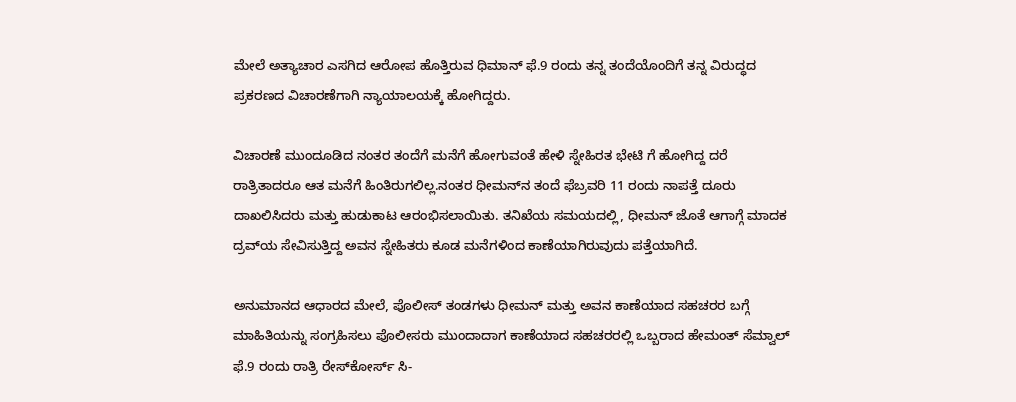ಮೇಲೆ ಅತ್ಯಾಚಾರ ಎಸಗಿದ ಆರೋಪ ಹೊತ್ತಿರುವ ಧಿಮಾನ್‌ ಫೆ.9 ರಂದು ತನ್ನ ತಂದೆಯೊಂದಿಗೆ ತನ್ನ ವಿರುದ್ಧದ ಪ್ರಕರಣದ ವಿಚಾರಣೆಗಾಗಿ ನ್ಯಾಯಾಲಯಕ್ಕೆ ಹೋಗಿದ್ದರು.

ವಿಚಾರಣೆ ಮುಂದೂಡಿದ ನಂತರ ತಂದೆಗೆ ಮನೆಗೆ ಹೋಗುವಂತೆ ಹೇಳಿ ಸ್ನೇಹಿರತ ಭೇಟಿ ಗೆ ಹೋಗಿದ್ದ ದರೆ ರಾತ್ರಿತಾದರೂ ಆತ ಮನೆಗೆ ಹಿಂತಿರುಗಲಿಲ್ಲ.ನಂತರ ಧೀಮನ್‌ನ ತಂದೆ ಫೆಬ್ರವರಿ 11 ರಂದು ನಾಪತ್ತೆ ದೂರು ದಾಖಲಿಸಿದರು ಮತ್ತು ಹುಡುಕಾಟ ಆರಂಭಿಸಲಾಯಿತು. ತನಿಖೆಯ ಸಮಯದಲ್ಲಿ, ಧೀಮನ್‌ ಜೊತೆ ಆಗಾಗ್ಗೆ ಮಾದಕ ದ್ರವ್‌ಯ ಸೇವಿಸುತ್ತಿದ್ದ ಅವನ ಸ್ನೇಹಿತರು ಕೂಡ ಮನೆಗಳಿಂದ ಕಾಣೆಯಾಗಿರುವುದು ಪತ್ತೆಯಾಗಿದೆ.

ಅನುಮಾನದ ಆಧಾರದ ಮೇಲೆ, ಪೊಲೀಸ್‌‍ ತಂಡಗಳು ಧೀಮನ್‌ ಮತ್ತು ಅವನ ಕಾಣೆಯಾದ ಸಹಚರರ ಬಗ್ಗೆ ಮಾಹಿತಿಯನ್ನು ಸಂಗ್ರಹಿಸಲು ಪೊಲೀಸರು ಮುಂದಾದಾಗ ಕಾಣೆಯಾದ ಸಹಚರರಲ್ಲಿ ಒಬ್ಬರಾದ ಹೇಮಂತ್‌ ಸೆಮ್ವಾಲ್‌ ಫೆ.9 ರಂದು ರಾತ್ರಿ ರೇಸ್‌‍ಕೋರ್ಸ್‌ ಸಿ-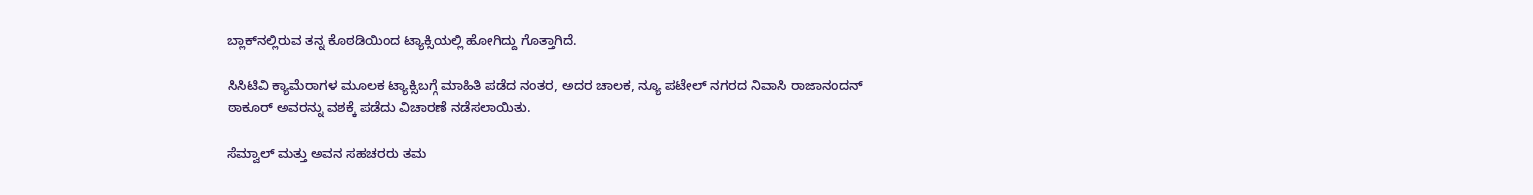ಬ್ಲಾಕ್‌ನಲ್ಲಿರುವ ತನ್ನ ಕೊಠಡಿಯಿಂದ ಟ್ಯಾಕ್ಸಿಯಲ್ಲಿ ಹೋಗಿದ್ದು ಗೊತ್ತಾಗಿದೆ.

ಸಿಸಿಟಿವಿ ಕ್ಯಾಮೆರಾಗಳ ಮೂಲಕ ಟ್ಯಾಕ್ಸಿಬಗ್ಗೆ ಮಾಹಿತಿ ಪಡೆದ ನಂತರ, ಅದರ ಚಾಲಕ, ನ್ಯೂ ಪಟೇಲ್‌ ನಗರದ ನಿವಾಸಿ ರಾಜಾನಂದನ್‌ ಠಾಕೂರ್‌ ಅವರನ್ನು ವಶಕ್ಕೆ ಪಡೆದು ವಿಚಾರಣೆ ನಡೆಸಲಾಯಿತು.

ಸೆಮ್ವಾಲ್‌ ಮತ್ತು ಅವನ ಸಹಚರರು ತಮ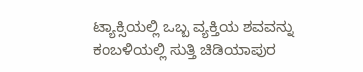ಟ್ಯಾಕ್ಸಿಯಲ್ಲಿ ಒಬ್ಬ ವ್ಯಕ್ತಿಯ ಶವವನ್ನು ಕಂಬಳಿಯಲ್ಲಿ ಸುತ್ತಿ ಚಿಡಿಯಾಪುರ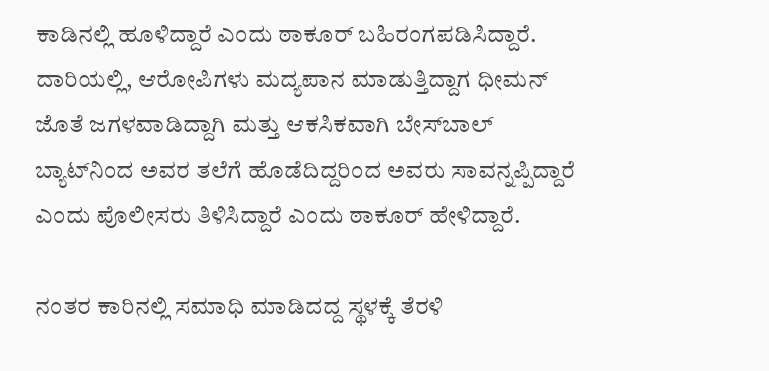ಕಾಡಿನಲ್ಲಿ ಹೂಳಿದ್ದಾರೆ ಎಂದು ಠಾಕೂರ್‌ ಬಹಿರಂಗಪಡಿಸಿದ್ದಾರೆ. ದಾರಿಯಲ್ಲಿ, ಆರೋಪಿಗಳು ಮದ್ಯಪಾನ ಮಾಡುತ್ತಿದ್ದಾಗ ಧೀಮನ್‌ ಜೊತೆ ಜಗಳವಾಡಿದ್ದಾಗಿ ಮತ್ತು ಆಕಸಿಕವಾಗಿ ಬೇಸ್‌‍ಬಾಲ್‌‍ ಬ್ಯಾಟ್‌ನಿಂದ ಅವರ ತಲೆಗೆ ಹೊಡೆದಿದ್ದರಿಂದ ಅವರು ಸಾವನ್ನಪ್ಪಿದ್ದಾರೆ ಎಂದು ಪೊಲೀಸರು ತಿಳಿಸಿದ್ದಾರೆ ಎಂದು ಠಾಕೂರ್‌ ಹೇಳಿದ್ದಾರೆ.

ನಂತರ ಕಾರಿನಲ್ಲಿ ಸಮಾಧಿ ಮಾಡಿದದ್ದ ಸ್ಥಳಕ್ಕೆ ತೆರಳಿ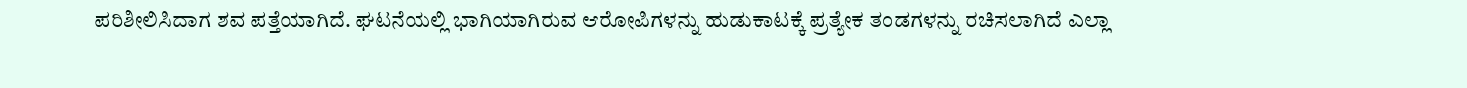ಪರಿಶೀಲಿಸಿದಾಗ ಶವ ಪತ್ತೆಯಾಗಿದೆ. ಘಟನೆಯಲ್ಲಿ ಭಾಗಿಯಾಗಿರುವ ಆರೋಪಿಗಳನ್ನು ಹುಡುಕಾಟಕ್ಕೆ ಪ್ರತ್ಯೇಕ ತಂಡಗಳನ್ನು ರಚಿಸಲಾಗಿದೆ ಎಲ್ಲಾ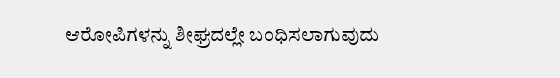ಆರೋಪಿಗಳನ್ನು ಶೀಘ್ರದಲ್ಲೇ ಬಂಧಿಸಲಾಗುವುದು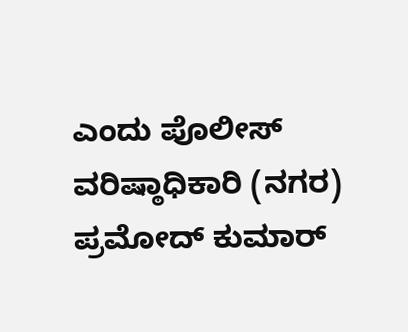ಎಂದು ಪೊಲೀಸ್‌‍ ವರಿಷ್ಠಾಧಿಕಾರಿ (ನಗರ) ಪ್ರಮೋದ್‌ ಕುಮಾರ್‌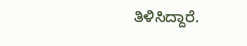ತಿಳಿಸಿದ್ದಾರೆ.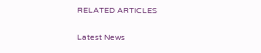RELATED ARTICLES

Latest News